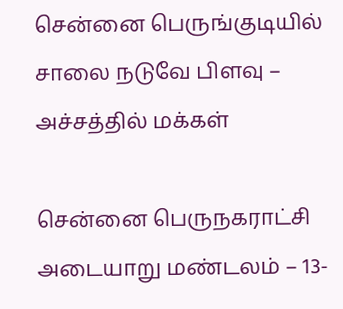சென்னை பெருங்குடியில் சாலை நடுவே பிளவு – அச்சத்தில் மக்கள்

சென்னை பெருநகராட்சி அடையாறு மண்டலம் – 13-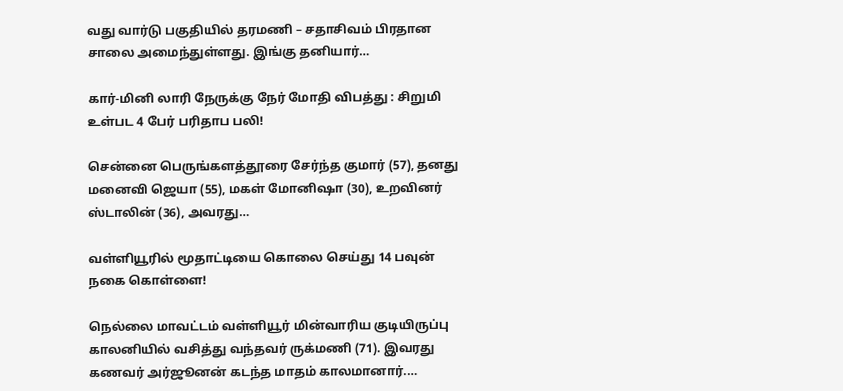வது வார்டு பகுதியில் தரமணி – சதாசிவம் பிரதான சாலை அமைந்துள்ளது. இங்கு தனியார்…

கார்-மினி லாரி நேருக்கு நேர் மோதி விபத்து : சிறுமி உள்பட 4 பேர் பரிதாப பலி!

சென்னை பெருங்களத்தூரை சேர்ந்த குமார் (57), தனது மனைவி ஜெயா (55), மகள் மோனிஷா (30), உறவினர் ஸ்டாலின் (36), அவரது…

வள்ளியூரில் மூதாட்டியை கொலை செய்து 14 பவுன் நகை கொள்ளை!

நெல்லை மாவட்டம் வள்ளியூர் மின்வாரிய குடியிருப்பு காலனியில் வசித்து வந்தவர் ருக்மணி (71). இவரது கணவர் அர்ஜூனன் கடந்த மாதம் காலமானார்.…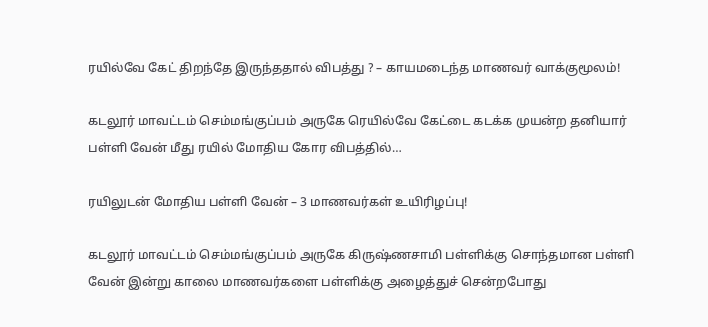ரயில்வே கேட் திறந்தே இருந்ததால் விபத்து ? – காயமடைந்த மாணவர் வாக்குமூலம்!

கடலூர் மாவட்டம் செம்மங்குப்பம் அருகே ரெயில்வே கேட்டை கடக்க முயன்ற தனியார் பள்ளி வேன் மீது ரயில் மோதிய கோர விபத்தில்…

ரயிலுடன் மோதிய பள்ளி வேன் – 3 மாணவர்கள் உயிரிழப்பு!

கடலூர் மாவட்டம் செம்மங்குப்பம் அருகே கிருஷ்ணசாமி பள்ளிக்கு சொந்தமான பள்ளி வேன் இன்று காலை மாணவர்களை பள்ளிக்கு அழைத்துச் சென்றபோது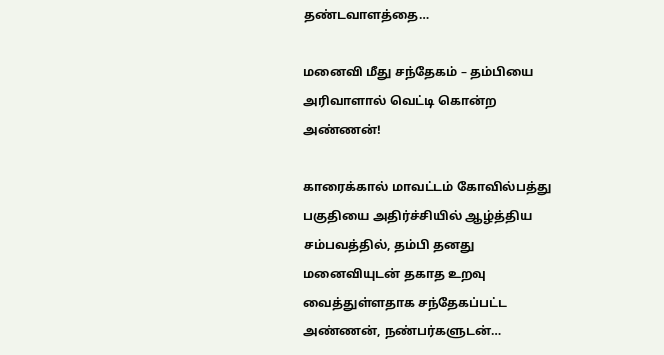தண்டவாளத்தை…

மனைவி மீது சந்தேகம் – தம்பியை அரிவாளால் வெட்டி கொன்ற அண்ணன்!

காரைக்கால் மாவட்டம் கோவில்பத்து பகுதியை அதிர்ச்சியில் ஆழ்த்திய சம்பவத்தில், தம்பி தனது மனைவியுடன் தகாத உறவு வைத்துள்ளதாக சந்தேகப்பட்ட அண்ணன், நண்பர்களுடன்…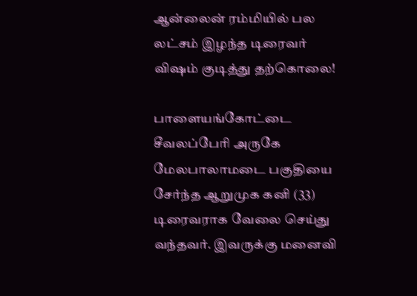ஆன்லைன் ரம்மியில் பல லட்சம் இழந்த டிரைவர் விஷம் குடித்து தற்கொலை!

பாளையங்கோட்டை சீவலப்பேரி அருகே மேலபாலாமடை பகுதியை சேர்ந்த ஆறுமுக கனி (33) டிரைவராக வேலை செய்து வந்தவர். இவருக்கு மனைவி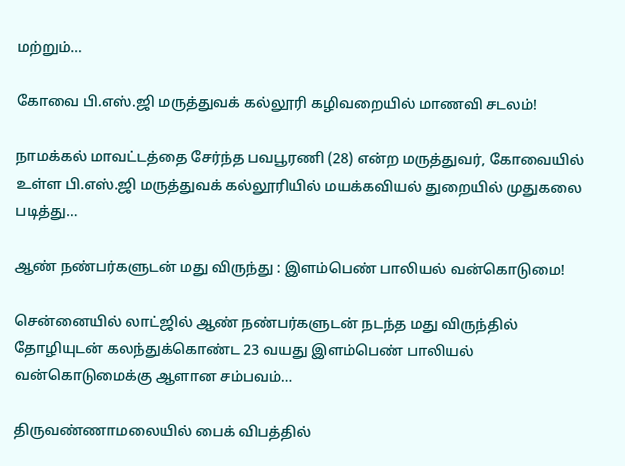மற்றும்…

கோவை பி.எஸ்.ஜி மருத்துவக் கல்லூரி கழிவறையில் மாணவி சடலம்!

நாமக்கல் மாவட்டத்தை சேர்ந்த பவபூரணி (28) என்ற மருத்துவர், கோவையில் உள்ள பி.எஸ்.ஜி மருத்துவக் கல்லூரியில் மயக்கவியல் துறையில் முதுகலை படித்து…

ஆண் நண்பர்களுடன் மது விருந்து : இளம்பெண் பாலியல் வன்கொடுமை!

சென்னையில் லாட்ஜில் ஆண் நண்பர்களுடன் நடந்த மது விருந்தில் தோழியுடன் கலந்துக்கொண்ட 23 வயது இளம்பெண் பாலியல் வன்கொடுமைக்கு ஆளான சம்பவம்…

திருவண்ணாமலையில் பைக் விபத்தில்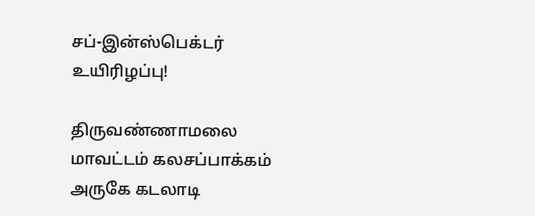சப்-இன்ஸ்பெக்டர் உயிரிழப்பு!

திருவண்ணாமலை மாவட்டம் கலசப்பாக்கம் அருகே கடலாடி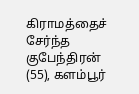கிராமத்தைச் சேர்ந்த குபேந்திரன் (55), களம்பூர்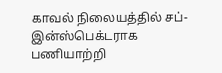காவல் நிலையத்தில் சப்-இன்ஸ்பெக்டராக பணியாற்றி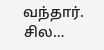வந்தார். சில…